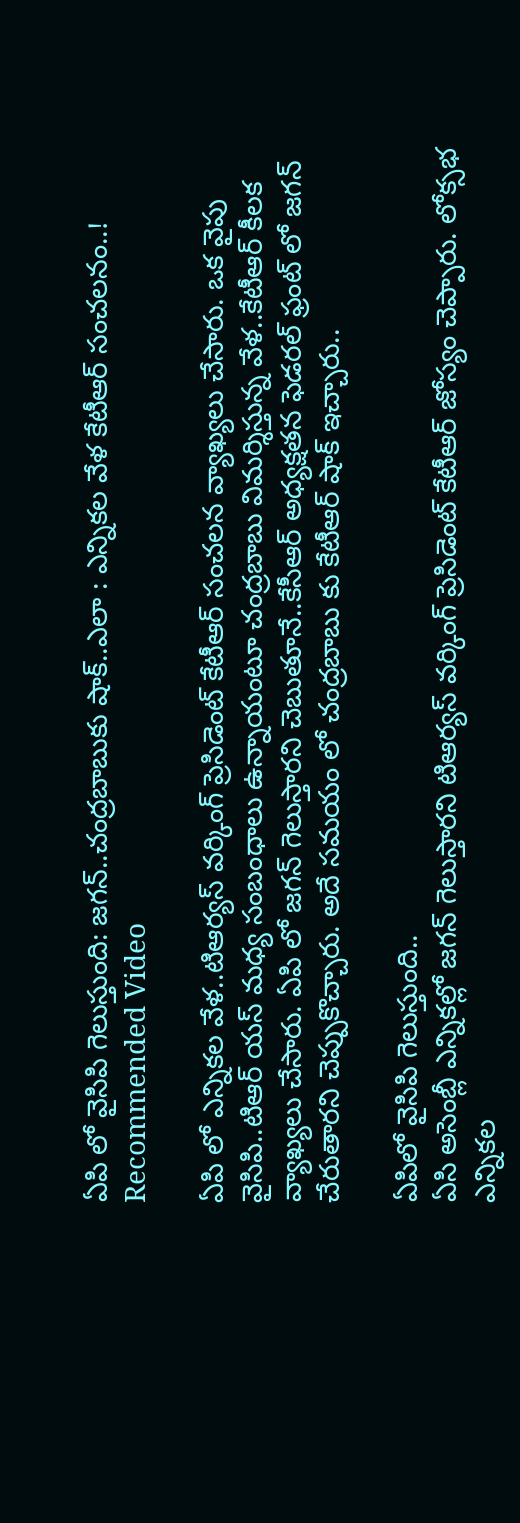ఏపి లో వైసిపి గెలుస్తుంది: జగన్..చంద్రబాబుకు షాక్..ఎలా : ఎన్నికల వేళ కేటీఆర్ సంచలనం..!
Recommended Video

ఏపి లో ఎన్నికల వేళ..టిఆర్యస్ వర్కింగ్ ప్రెసిడెంట్ కేటీఆర్ సంచలన వ్యాఖ్యలు చేసారు. ఒక వైపు వైసిపి..టిఆర్ యస్ మధ్య సంబంధాలు ఉన్నాయంటూ చంద్రబాబు విమర్శిస్తున్న వేళ..కేటీఆర్ కీలక వ్యాఖ్యలు చేసారు. ఏపి లో జగన్ గెలుస్తారని చెబుతూనే..కేసీఆర్ అధ్యక్షతన ఫెడరల్ ఫ్రంట్ లో జగన్ చేరుతారని చెప్పుకొచ్చారు. అదే సమయం లో చంద్రబాబు కు కేటీఆర్ షాక్ ఇచ్చారు..

ఏపిలో వైసిపి గెలుస్తుంది..
ఏసి అసెంబ్లీ ఎన్నికల్లో జగన్ గెలుస్తారని టిఆర్యస్ వర్కింగ్ ప్రెసిడెంట్ కేటీఆర్ జోస్యం చెప్పారు. లోక్సభ ఎన్నికల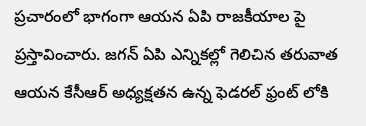ప్రచారంలో భాగంగా ఆయన ఏపి రాజకీయాల పై ప్రస్తావించారు. జగన్ ఏపి ఎన్నికల్లో గెలిచిన తరువాత ఆయన కేసీఆర్ అధ్యక్షతన ఉన్న ఫెడరల్ ఫ్రంట్ లోకి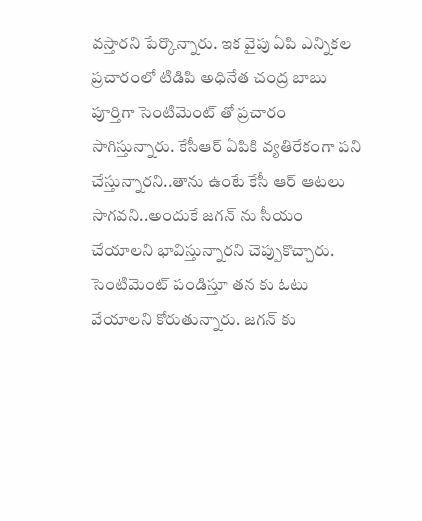వస్తారని పేర్కొన్నారు. ఇక వైపు ఏపి ఎన్నికల ప్రచారంలో టిడిపి అధినేత చంద్ర బాబు పూర్తిగా సెంటిమెంట్ తో ప్రచారం సాగిస్తున్నారు. కేసీఆర్ ఏపికి వ్యతిరేకంగా పని చేస్తున్నారని..తాను ఉంటే కేసీ ఆర్ ఆటలు సాగవని..అందుకే జగన్ ను సీయం చేయాలని భావిస్తున్నారని చెప్పుకొచ్చారు. సెంటిమెంట్ పండిస్తూ తన కు ఓటు వేయాలని కోరుతున్నారు. జగన్ కు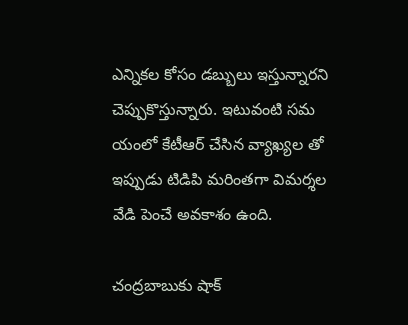ఎన్నికల కోసం డబ్బులు ఇస్తున్నారని చెప్పుకొస్తున్నారు. ఇటువంటి సమ యంలో కేటీఆర్ చేసిన వ్యాఖ్యల తో ఇప్పుడు టిడిపి మరింతగా విమర్శల వేడి పెంచే అవకాశం ఉంది.

చంద్రబాబుకు షాక్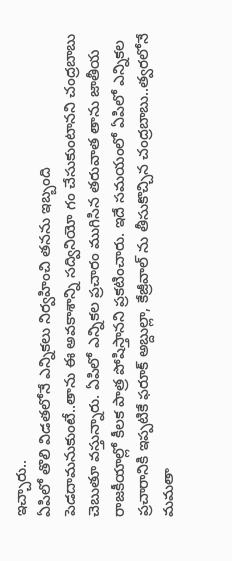ఇచ్చారు..
ఏపిలో తొలి విడతలోనే ఎన్నికలు నిర్వహించి తనను ఇబ్బంది పెడదామనుకుంటే..తాను ఈ అవకాశాన్ని సద్వినియో గం చేసుకుంటానని చంద్రబాబు చెబుతూ వస్తున్నారు. ఏపిలో ఎన్నికల ప్రచారం ముగిసిన తరువాత తాను జాతీయ రాజకీయాల్లో కీలక పాత్ర పోషిస్తానని ప్రకటించారు. ఇదే సమయంలో ఏపిలో ఎన్నికల ప్రచారానికి ఇప్పటికే ఫరూక్ అబ్దుల్లా, కేజ్రీవాల్ ను తీసుకొచ్చిన చంద్రబాబు..త్వరలోనే మమతా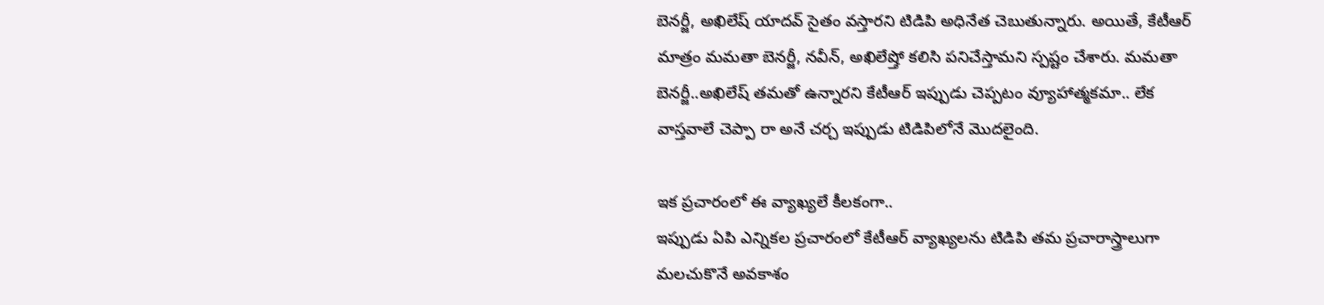బెనర్జీ, అఖిలేష్ యాదవ్ సైతం వస్తారని టిడిపి అధినేత చెబుతున్నారు. అయితే, కేటీఆర్ మాత్రం మమతా బెనర్జీ, నవీన్, అఖిలేష్తో కలిసి పనిచేస్తామని స్పష్టం చేశారు. మమతా బెనర్జీ..అఖిలేష్ తమతో ఉన్నారని కేటీఆర్ ఇప్పుడు చెప్పటం వ్యూహాత్మకమా.. లేక వాస్తవాలే చెప్పా రా అనే చర్చ ఇప్పుడు టిడిపిలోనే మొదలైంది.

ఇక ప్రచారంలో ఈ వ్యాఖ్యలే కీలకంగా..
ఇప్పుడు ఏపి ఎన్నికల ప్రచారంలో కేటీఆర్ వ్యాఖ్యలను టిడిపి తమ ప్రచారాస్త్రాలుగా మలచుకొనే అవకాశం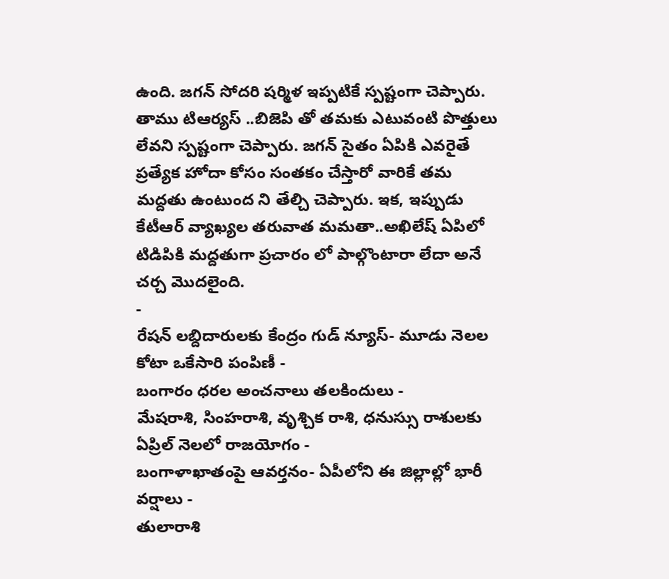ఉంది. జగన్ సోదరి షర్మిళ ఇప్పటికే స్పష్టంగా చెప్పారు. తాము టిఆర్యస్ ..బిజెపి తో తమకు ఎటువంటి పొత్తులు లేవని స్పష్టంగా చెప్పారు. జగన్ సైతం ఏపికి ఎవరైతే ప్రత్యేక హోదా కోసం సంతకం చేస్తారో వారికే తమ మద్దతు ఉంటుంద ని తేల్చి చెప్పారు. ఇక, ఇప్పుడు కేటీఆర్ వ్యాఖ్యల తరువాత మమతా..అఖిలేష్ ఏపిలో టిడిపికి మద్దతుగా ప్రచారం లో పాల్గొంటారా లేదా అనే చర్చ మొదలైంది.
-
రేషన్ లబ్దిదారులకు కేంద్రం గుడ్ న్యూస్- మూడు నెలల కోటా ఒకేసారి పంపిణీ -
బంగారం ధరల అంచనాలు తలకిందులు -
మేషరాశి, సింహరాశి, వృశ్చిక రాశి, ధనుస్సు రాశులకు ఏప్రిల్ నెలలో రాజయోగం -
బంగాళాఖాతంపై ఆవర్తనం- ఏపీలోని ఈ జిల్లాల్లో భారీ వర్షాలు -
తులారాశి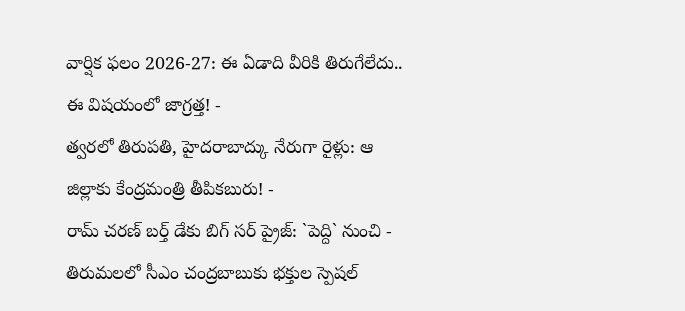వార్షిక ఫలం 2026-27: ఈ ఏడాది వీరికి తిరుగేలేదు.. ఈ విషయంలో జాగ్రత్త! -
త్వరలో తిరుపతి, హైదరాబాద్కు నేరుగా రైళ్లు: ఆ జిల్లాకు కేంద్రమంత్రి తీపికబురు! -
రామ్ చరణ్ బర్త్ డేకు బిగ్ సర్ ప్రైజ్: `పెద్ది` నుంచి -
తిరుమలలో సీఎం చంద్రబాబుకు భక్తుల స్పెషల్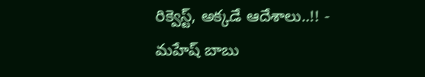రిక్వెస్ట్, అక్కడే ఆదేశాలు..!! -
మహేష్ బాబు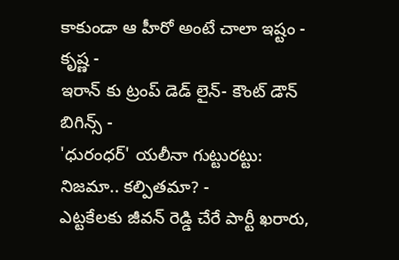కాకుండా ఆ హీరో అంటే చాలా ఇష్టం - కృష్ణ -
ఇరాన్ కు ట్రంప్ డెడ్ లైన్- కౌంట్ డౌన్ బిగిన్స్ -
'ధురంధర్' యలీనా గుట్టురట్టు: నిజమా.. కల్పితమా? -
ఎట్టకేలకు జీవన్ రెడ్డి చేరే పార్టీ ఖరారు,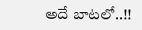అదే బాటలో..!!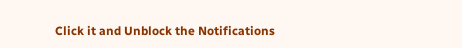Click it and Unblock the Notifications